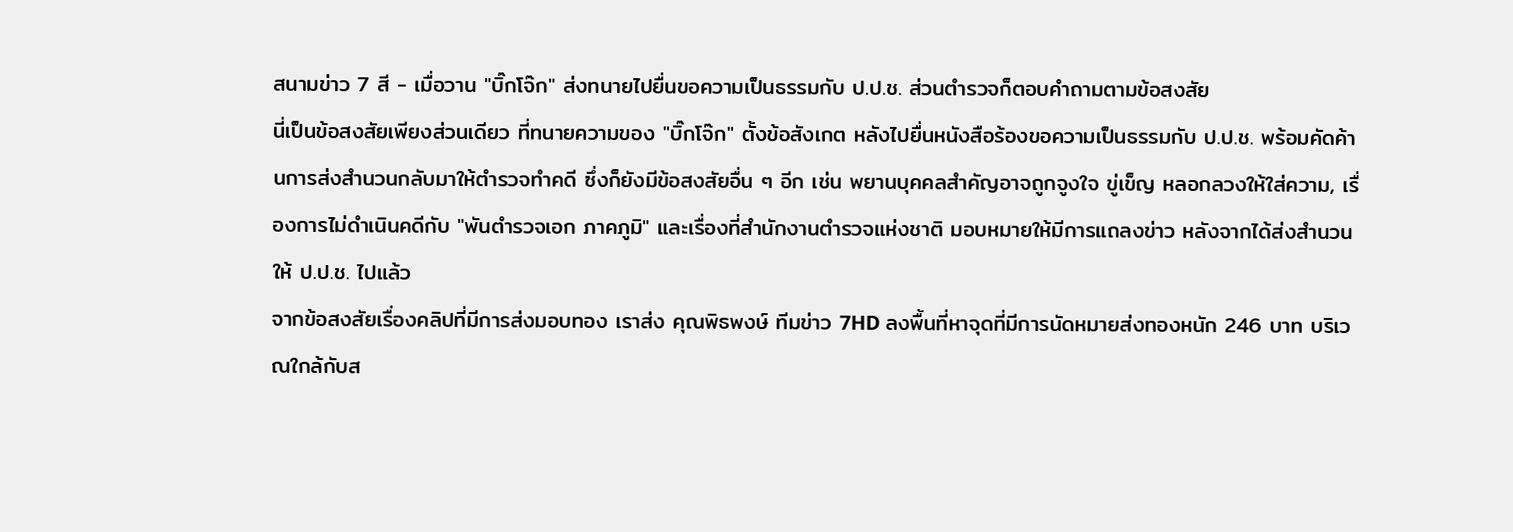สนามข่าว 7 สี - เมื่อวาน "บิ๊กโจ๊ก" ส่งทนายไปยื่นขอความเป็นธรรมกับ ป.ป.ช. ส่วนตำรวจก็ตอบคำถามตามข้อสงสัย
นี่เป็นข้อสงสัยเพียงส่วนเดียว ที่ทนายความของ "บิ๊กโจ๊ก" ตั้งข้อสังเกต หลังไปยื่นหนังสือร้องขอความเป็นธรรมกับ ป.ป.ช. พร้อมคัดค้านการส่งสำนวนกลับมาให้ตำรวจทำคดี ซึ่งก็ยังมีข้อสงสัยอื่น ๆ อีก เช่น พยานบุคคลสำคัญอาจถูกจูงใจ ขู่เข็ญ หลอกลวงให้ใส่ความ, เรื่องการไม่ดำเนินคดีกับ "พันตำรวจเอก ภาคภูมิ" และเรื่องที่สำนักงานตำรวจแห่งชาติ มอบหมายให้มีการแถลงข่าว หลังจากได้ส่งสำนวนให้ ป.ป.ช. ไปแล้ว
จากข้อสงสัยเรื่องคลิปที่มีการส่งมอบทอง เราส่ง คุณพิธพงษ์ ทีมข่าว 7HD ลงพื้นที่หาจุดที่มีการนัดหมายส่งทองหนัก 246 บาท บริเวณใกล้กับส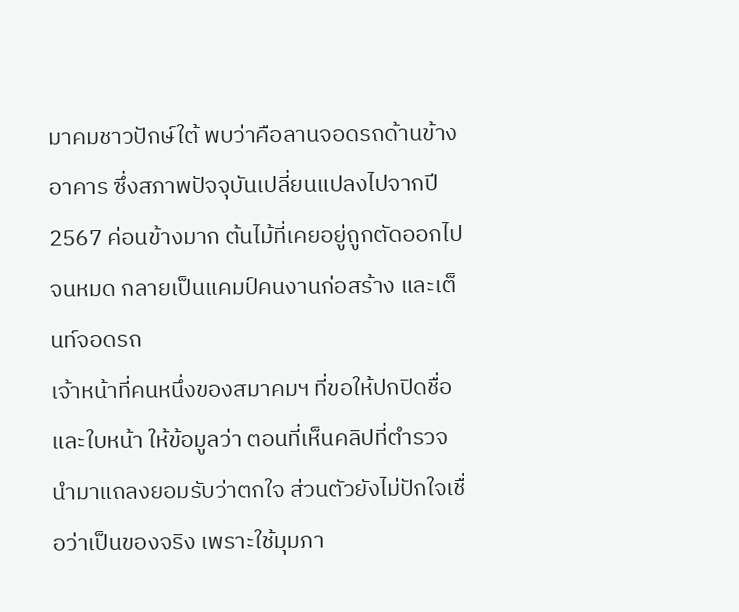มาคมชาวปักษ์ใต้ พบว่าคือลานจอดรถด้านข้างอาคาร ซึ่งสภาพปัจจุบันเปลี่ยนแปลงไปจากปี 2567 ค่อนข้างมาก ต้นไม้ที่เคยอยู่ถูกตัดออกไปจนหมด กลายเป็นแคมป์คนงานก่อสร้าง และเต็นท์จอดรถ
เจ้าหน้าที่คนหนึ่งของสมาคมฯ ที่ขอให้ปกปิดชื่อ และใบหน้า ให้ข้อมูลว่า ตอนที่เห็นคลิปที่ตำรวจนำมาแถลงยอมรับว่าตกใจ ส่วนตัวยังไม่ปักใจเชื่อว่าเป็นของจริง เพราะใช้มุมภา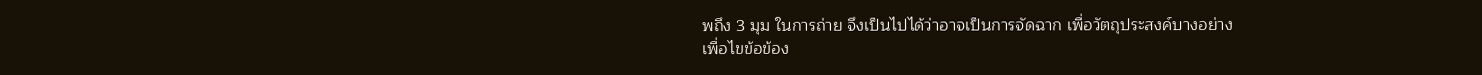พถึง 3 มุม ในการถ่าย จึงเป็นไปได้ว่าอาจเป็นการจัดฉาก เพื่อวัตถุประสงค์บางอย่าง
เพื่อไขข้อข้อง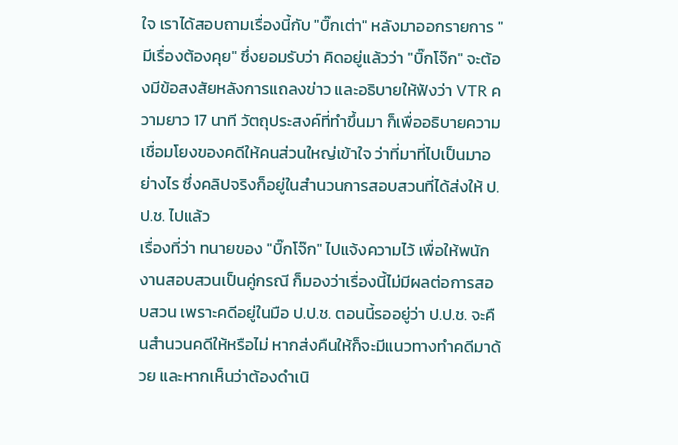ใจ เราได้สอบถามเรื่องนี้กับ "บิ๊กเต่า" หลังมาออกรายการ "มีเรื่องต้องคุย" ซึ่งยอมรับว่า คิดอยู่แล้วว่า "บิ๊กโจ๊ก" จะต้องมีข้อสงสัยหลังการแถลงข่าว และอธิบายให้ฟังว่า VTR ความยาว 17 นาที วัตถุประสงค์ที่ทำขึ้นมา ก็เพื่ออธิบายความเชื่อมโยงของคดีให้คนส่วนใหญ่เข้าใจ ว่าที่มาที่ไปเป็นมาอย่างไร ซึ่งคลิปจริงก็อยู่ในสำนวนการสอบสวนที่ได้ส่งให้ ป.ป.ช. ไปแล้ว
เรื่องที่ว่า ทนายของ "บิ๊กโจ๊ก" ไปแจ้งความไว้ เพื่อให้พนักงานสอบสวนเป็นคู่กรณี ก็มองว่าเรื่องนี้ไม่มีผลต่อการสอบสวน เพราะคดีอยู่ในมือ ป.ป.ช. ตอนนี้รออยู่ว่า ป.ป.ช. จะคืนสำนวนคดีให้หรือไม่ หากส่งคืนให้ก็จะมีแนวทางทำคดีมาด้วย และหากเห็นว่าต้องดำเนิ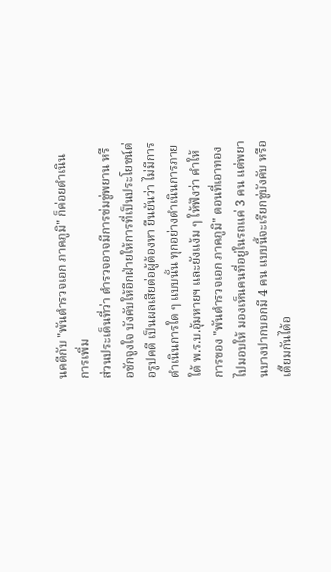นคดีกับ "พันตำรวจเอก ภาคภูมิ" ก็ค่อยดำเนินการเพิ่ม
ส่วนประเด็นที่ว่า ตำรวจอาจมีการข่มขู่พยาน หรือชักจูงใจ บังคับให้อีกฝ่ายให้การที่เป็นประโยชน์ต่อรูปคดี เป็นผลเสียต่อผู้ต้องหา ยืนยันว่า ไม่มีการดำเนินการใด ๆ แบบนั้น ทุกอย่างดำเนินการภายใต้ พ.ร.บ.อุ้มหายฯ และยังแง้ม ๆ ให้ฟังว่า คำให้การของ "พันตำรวจเอก ภาคภูมิ" ตอนที่เอาทองไปมอบให้ มองเห็นคนที่อยู่ในรถแค่ 3 คน แต่พยานบางปากบอกมี 4 คน แบบนี้จะเรียกขู่บังคับ หรือเตี๊ยมกันได้อ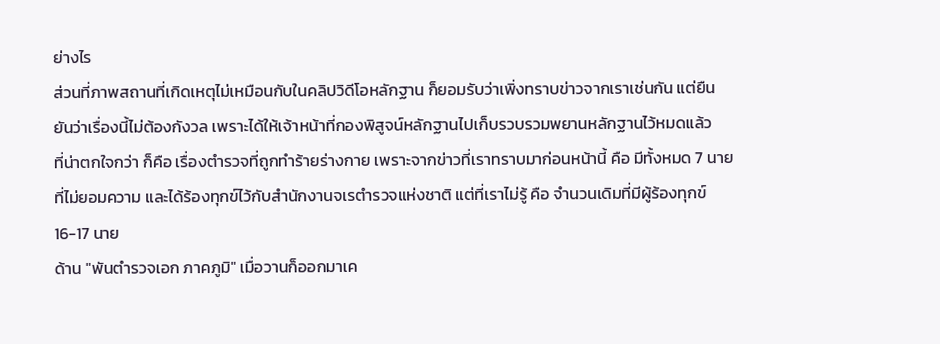ย่างไร
ส่วนที่ภาพสถานที่เกิดเหตุไม่เหมือนกับในคลิปวิดีโอหลักฐาน ก็ยอมรับว่าเพิ่งทราบข่าวจากเราเช่นกัน แต่ยืนยันว่าเรื่องนี้ไม่ต้องกังวล เพราะได้ให้เจ้าหน้าที่กองพิสูจน์หลักฐานไปเก็บรวบรวมพยานหลักฐานไว้หมดแล้ว
ที่น่าตกใจกว่า ก็คือ เรื่องตำรวจที่ถูกทำร้ายร่างกาย เพราะจากข่าวที่เราทราบมาก่อนหน้านี้ คือ มีทั้งหมด 7 นาย ที่ไม่ยอมความ และได้ร้องทุกข์ไว้กับสำนักงานจเรตำรวจแห่งชาติ แต่ที่เราไม่รู้ คือ จำนวนเดิมที่มีผู้ร้องทุกข์ 16-17 นาย
ด้าน "พันตำรวจเอก ภาคภูมิ" เมื่อวานก็ออกมาเค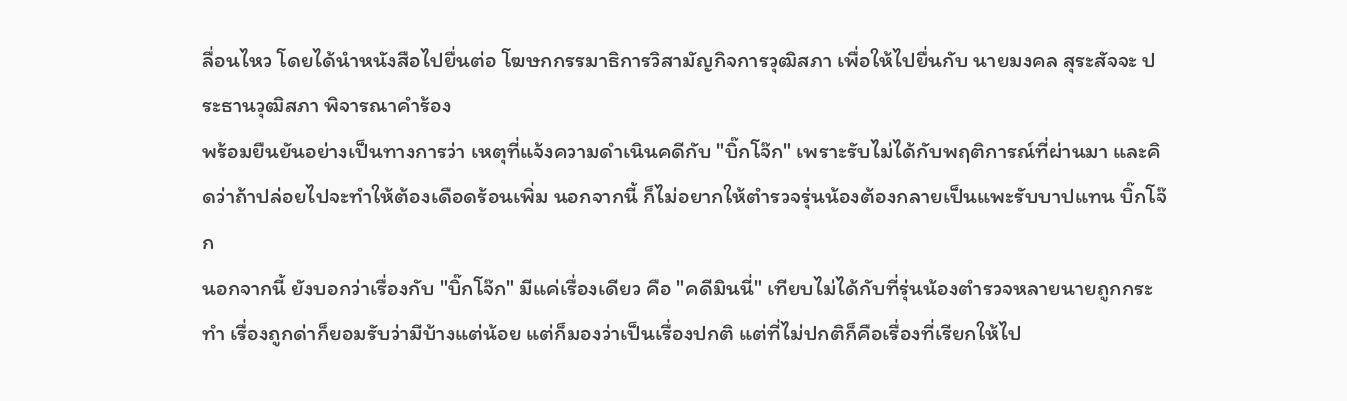ลื่อนไหว โดยได้นำหนังสือไปยื่นต่อ โฆษกกรรมาธิการวิสามัญกิจการวุฒิสภา เพื่อให้ไปยื่นกับ นายมงคล สุระสัจจะ ประธานวุฒิสภา พิจารณาคำร้อง
พร้อมยืนยันอย่างเป็นทางการว่า เหตุที่แจ้งความดำเนินคดีกับ "บิ๊กโจ๊ก" เพราะรับไม่ได้กับพฤติการณ์ที่ผ่านมา และคิดว่าถ้าปล่อยไปจะทำให้ต้องเดือดร้อนเพิ่ม นอกจากนี้ ก็ไม่อยากให้ตำรวจรุ่นน้องต้องกลายเป็นแพะรับบาปแทน บิ๊กโจ๊ก
นอกจากนี้ ยังบอกว่าเรื่องกับ "บิ๊กโจ๊ก" มีแค่เรื่องเดียว คือ "คดีมินนี่" เทียบไม่ได้กับที่รุ่นน้องตำรวจหลายนายถูกกระทำ เรื่องถูกด่าก็ยอมรับว่ามีบ้างแต่น้อย แต่ก็มองว่าเป็นเรื่องปกติ แต่ที่ไม่ปกติก็คือเรื่องที่เรียกให้ไป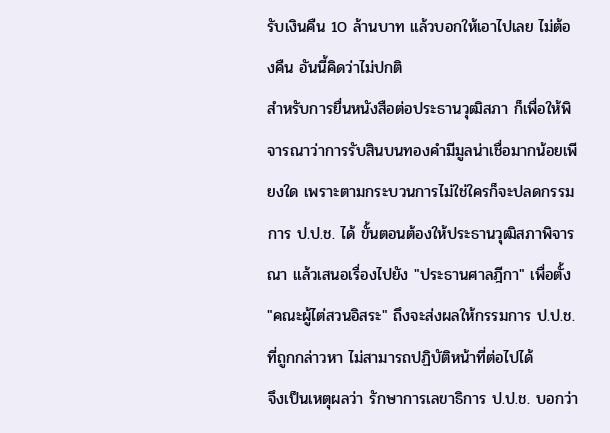รับเงินคืน 10 ล้านบาท แล้วบอกให้เอาไปเลย ไม่ต้องคืน อันนี้คิดว่าไม่ปกติ
สำหรับการยื่นหนังสือต่อประธานวุฒิสภา ก็เพื่อให้พิจารณาว่าการรับสินบนทองคำมีมูลน่าเชื่อมากน้อยเพียงใด เพราะตามกระบวนการไม่ใช่ใครก็จะปลดกรรมการ ป.ป.ช. ได้ ขั้นตอนต้องให้ประธานวุฒิสภาพิจารณา แล้วเสนอเรื่องไปยัง "ประธานศาลฎีกา" เพื่อตั้ง "คณะผู้ไต่สวนอิสระ" ถึงจะส่งผลให้กรรมการ ป.ป.ช. ที่ถูกกล่าวหา ไม่สามารถปฏิบัติหน้าที่ต่อไปได้
จึงเป็นเหตุผลว่า รักษาการเลขาธิการ ป.ป.ช. บอกว่า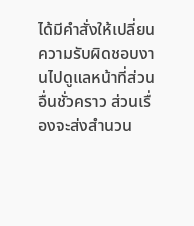ได้มีคำสั่งให้เปลี่ยนความรับผิดชอบงานไปดูแลหน้าที่ส่วนอื่นชั่วคราว ส่วนเรื่องจะส่งสำนวน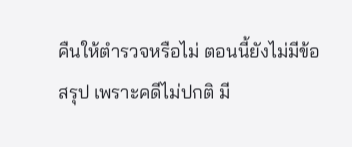คืนให้ตำรวจหรือไม่ ตอนนี้ยังไม่มีข้อสรุป เพราะคดีไม่ปกติ มี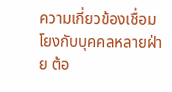ความเกี่ยวข้องเชื่อมโยงกับบุคคลหลายฝ่าย ต้อ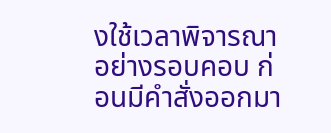งใช้เวลาพิจารณาอย่างรอบคอบ ก่อนมีคำสั่งออกมา